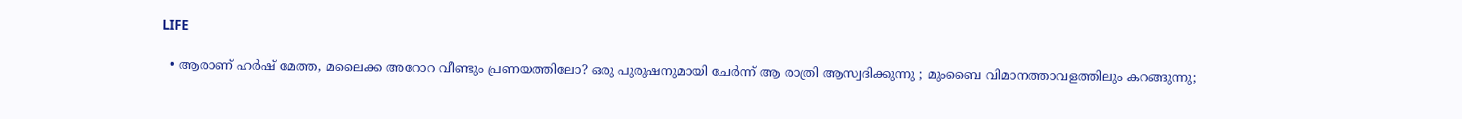LIFE

  • ആരാണ് ഹര്‍ഷ് മേത്ത, മലൈക്ക അറോറ വീണ്ടും പ്രണയത്തിലോ? ഒരു പുരുഷനുമായി ചേര്‍ന്ന് ആ രാത്രി ആസ്വദിക്കുന്നു ; മുംബൈ വിമാനത്താവളത്തിലും കറങ്ങുന്നു;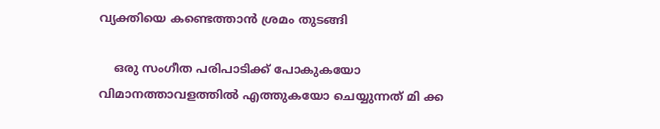വ്യക്തിയെ കണ്ടെത്താന്‍ ശ്രമം തുടങ്ങി

    ഒരു സംഗീത പരിപാടിക്ക് പോകുകയോ വിമാനത്താവളത്തില്‍ എത്തുകയോ ചെയ്യുന്നത് മി ക്ക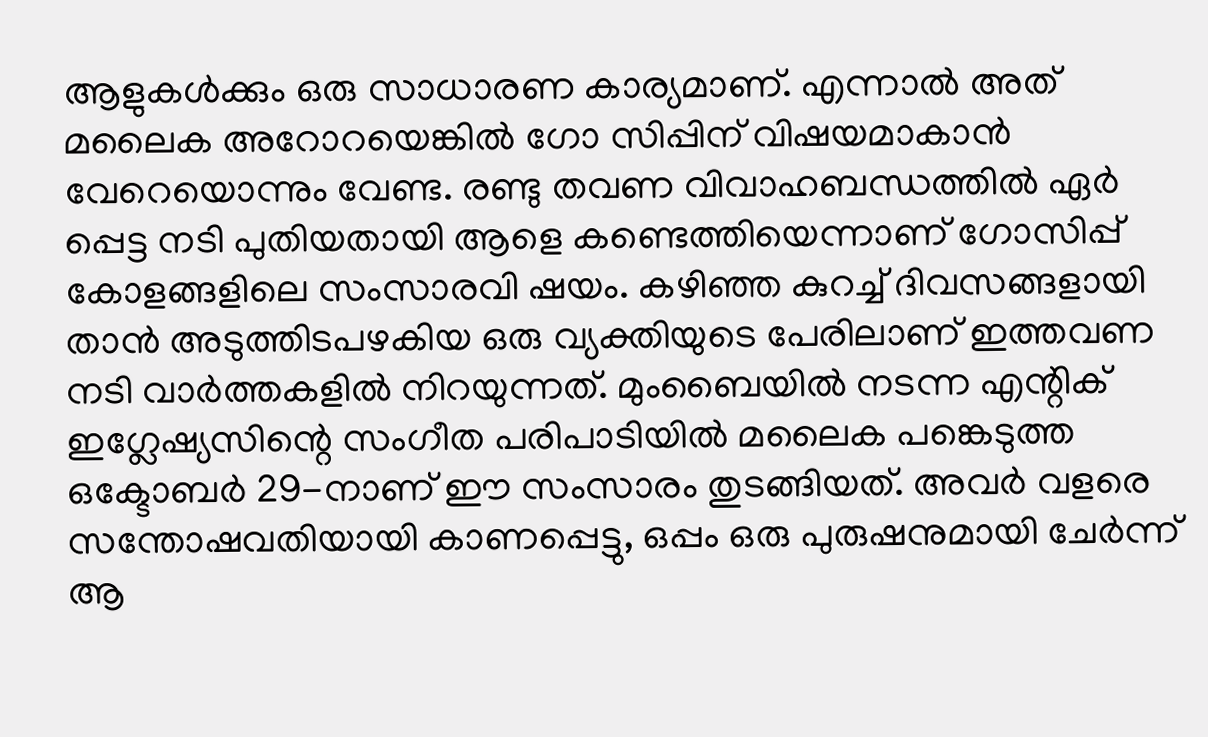ആളുകള്‍ക്കും ഒരു സാധാരണ കാര്യമാണ്. എന്നാല്‍ അത് മലൈക അറോറയെങ്കില്‍ ഗോ സിപ്പിന് വിഷയമാകാന്‍ വേറെയൊന്നും വേണ്ട. രണ്ടു തവണ വിവാഹബന്ധത്തില്‍ ഏര്‍ പ്പെട്ട നടി പുതിയതായി ആളെ കണ്ടെത്തിയെന്നാണ് ഗോസിപ്പ് കോളങ്ങളിലെ സംസാരവി ഷയം. കഴിഞ്ഞ കുറച്ച് ദിവസങ്ങളായി താന്‍ അടുത്തിടപഴകിയ ഒരു വ്യക്തിയുടെ പേരിലാണ് ഇത്തവണ നടി വാര്‍ത്തകളില്‍ നിറയുന്നത്. മുംബൈയില്‍ നടന്ന എന്റിക് ഇഗ്ലേഷ്യസിന്റെ സംഗീത പരിപാടിയില്‍ മലൈക പങ്കെടുത്ത ഒക്ടോബര്‍ 29-നാണ് ഈ സംസാരം തുടങ്ങിയത്. അവര്‍ വളരെ സന്തോഷവതിയായി കാണപ്പെട്ടു, ഒപ്പം ഒരു പുരുഷനുമായി ചേര്‍ന്ന് ആ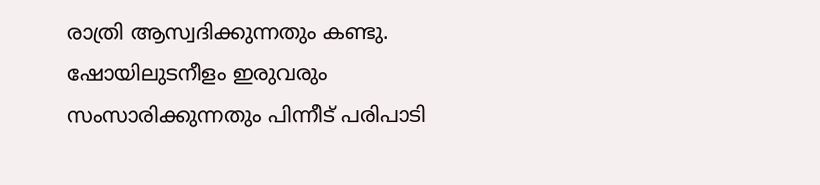രാത്രി ആസ്വദിക്കുന്നതും കണ്ടു. ഷോയിലുടനീളം ഇരുവരും സംസാരിക്കുന്നതും പിന്നീട് പരിപാടി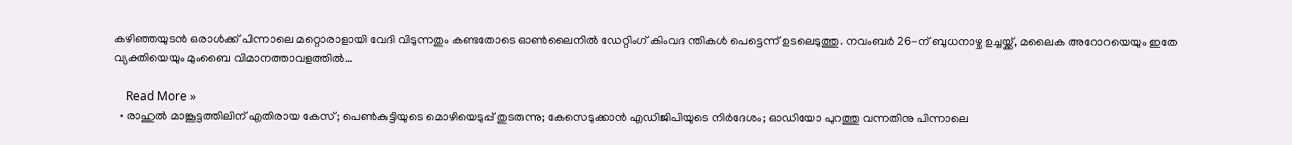കഴിഞ്ഞയുടന്‍ ഒരാള്‍ക്ക് പിന്നാലെ മറ്റൊരാളായി വേദി വിടുന്നതും കണ്ടതോടെ ഓണ്‍ലൈനില്‍ ഡേറ്റിംഗ് കിംവദ ന്തികള്‍ പെട്ടെന്ന് ഉടലെടുത്തു. നവംബര്‍ 26-ന് ബുധനാഴ്ച ഉച്ചയ്ക്ക്, മലൈക അറോറയെയും ഇതേ വ്യക്തിയെയും മുംബൈ വിമാനത്താവളത്തില്‍…

    Read More »
  • രാഹുല്‍ മാങ്കൂട്ടത്തിലിന് എതിരായ കേസ്; പെണ്‍കുട്ടിയുടെ മൊഴിയെടുപ്പ് തുടരുന്നു; കേസെടുക്കാന്‍ എഡിജിപിയുടെ നിര്‍ദേശം; ഓഡിയോ പുറത്തു വന്നതിനു പിന്നാലെ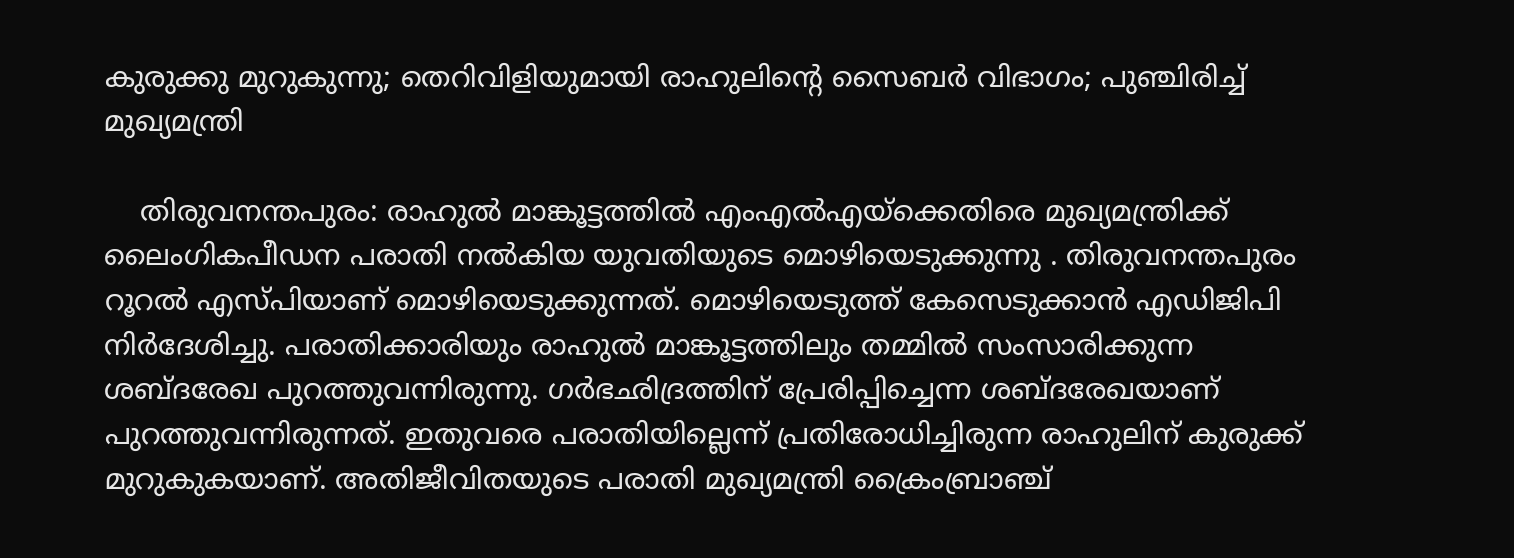കുരുക്കു മുറുകുന്നു; തെറിവിളിയുമായി രാഹുലിന്റെ സൈബര്‍ വിഭാഗം; പുഞ്ചിരിച്ച് മുഖ്യമന്ത്രി

    തിരുവനന്തപുരം: രാഹുല്‍ മാങ്കൂട്ടത്തില്‍ എംഎല്‍എയ്‌ക്കെതിരെ മുഖ്യമന്ത്രിക്ക് ലൈംഗികപീഡന പരാതി നല്‍കിയ യുവതിയുടെ മൊഴിയെടുക്കുന്നു . തിരുവനന്തപുരം റൂറല്‍ എസ്പിയാണ് മൊഴിയെടുക്കുന്നത്. മൊഴിയെടുത്ത് കേസെടുക്കാന്‍ എഡിജിപി നിര്‍ദേശിച്ചു. പരാതിക്കാരിയും രാഹുല്‍ മാങ്കൂട്ടത്തിലും തമ്മില്‍ സംസാരിക്കുന്ന ശബ്ദരേഖ പുറത്തുവന്നിരുന്നു. ഗര്‍ഭഛിദ്രത്തിന് പ്രേരിപ്പിച്ചെന്ന ശബ്ദരേഖയാണ് പുറത്തുവന്നിരുന്നത്. ഇതുവരെ പരാതിയില്ലെന്ന് പ്രതിരോധിച്ചിരുന്ന രാഹുലിന് കുരുക്ക് മുറുകുകയാണ്. അതിജീവിതയുടെ പരാതി മുഖ്യമന്ത്രി ക്രൈംബ്രാഞ്ച്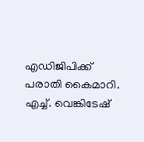എഡിജിപിക്ക് പരാതി കൈമാറി. എച്ച്. വെങ്കിടേഷ്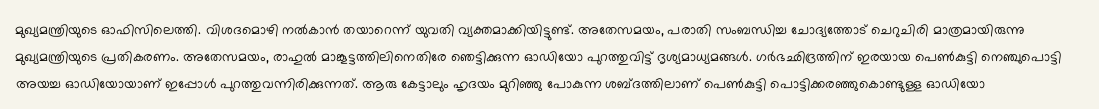മുഖ്യമന്ത്രിയുടെ ഓഫിസിലെത്തി. വിശദമൊഴി നല്‍കാന്‍ തയാറെന്ന് യുവതി വ്യക്തമാക്കിയിട്ടുണ്ട്. അതേസമയം, പരാതി സംബന്ധിച്ച ചോദ്യത്തോട് ചെറുചിരി മാത്രമായിരുന്നു മുഖ്യമന്ത്രിയുടെ പ്രതികരണം. അതേസമയം, രാഹുല്‍ മാങ്കൂട്ടത്തിലിനെതിരേ ഞെട്ടിക്കുന്ന ഓഡിയോ പുറത്തുവിട്ട് ദൃശ്യമാധ്യമങ്ങള്‍. ഗര്‍ഭഛിദ്രത്തിന് ഇരയായ പെണ്‍കുട്ടി നെഞ്ചുപൊട്ടി അയച്ച ഓഡിയോയാണ് ഇപ്പോള്‍ പുറത്തുവന്നിരിക്കുന്നത്. ആരു കേട്ടാലും ഹൃദയം മുറിഞ്ഞു പോകുന്ന ശബ്ദത്തിലാണ് പെണ്‍കുട്ടി പൊട്ടിക്കരഞ്ഞുകൊണ്ടുള്ള ഓഡിയോ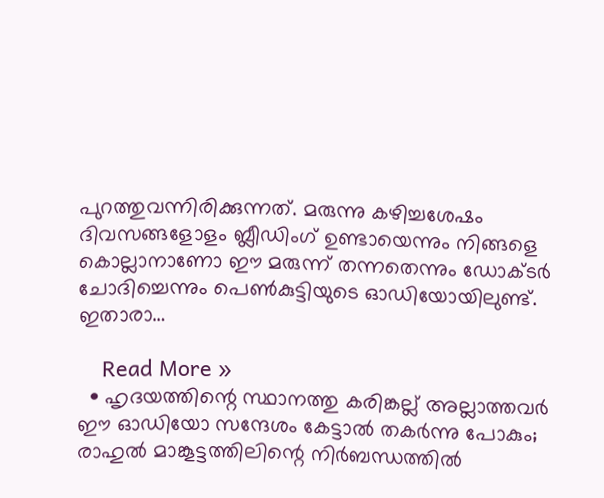പുറത്തുവന്നിരിക്കുന്നത്. മരുന്നു കഴിച്ചശേഷം ദിവസങ്ങളോളം ബ്ലീഡിംഗ് ഉണ്ടായെന്നും നിങ്ങളെ കൊല്ലാനാണോ ഈ മരുന്ന് തന്നതെന്നും ഡോക്ടര്‍ ചോദിച്ചെന്നും പെണ്‍കുട്ടിയുടെ ഓഡിയോയിലുണ്ട്. ഇതാരാ…

    Read More »
  • ഹൃദയത്തിന്റെ സ്ഥാനത്തു കരിങ്കല്ല് അല്ലാത്തവര്‍ ഈ ഓഡിയോ സന്ദേശം കേട്ടാല്‍ തകര്‍ന്നു പോകും; രാഹുല്‍ മാങ്കൂട്ടത്തിലിന്റെ നിര്‍ബന്ധത്തില്‍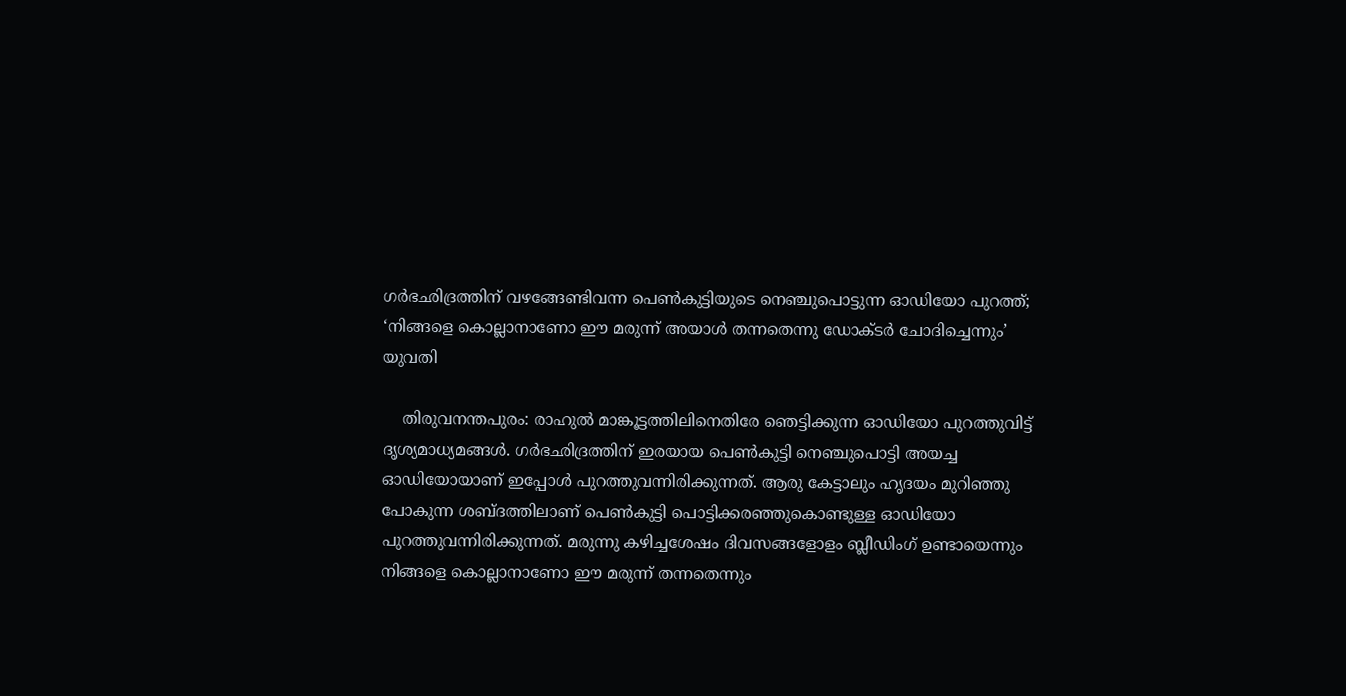ഗര്‍ഭഛിദ്രത്തിന് വഴങ്ങേണ്ടിവന്ന പെണ്‍കുട്ടിയുടെ നെഞ്ചുപൊട്ടുന്ന ഓഡിയോ പുറത്ത്; ‘നിങ്ങളെ കൊല്ലാനാണോ ഈ മരുന്ന് അയാള്‍ തന്നതെന്നു ഡോക്ടര്‍ ചോദിച്ചെന്നും’ യുവതി

    തിരുവനന്തപുരം: രാഹുല്‍ മാങ്കൂട്ടത്തിലിനെതിരേ ഞെട്ടിക്കുന്ന ഓഡിയോ പുറത്തുവിട്ട് ദൃശ്യമാധ്യമങ്ങള്‍. ഗര്‍ഭഛിദ്രത്തിന് ഇരയായ പെണ്‍കുട്ടി നെഞ്ചുപൊട്ടി അയച്ച ഓഡിയോയാണ് ഇപ്പോള്‍ പുറത്തുവന്നിരിക്കുന്നത്. ആരു കേട്ടാലും ഹൃദയം മുറിഞ്ഞു പോകുന്ന ശബ്ദത്തിലാണ് പെണ്‍കുട്ടി പൊട്ടിക്കരഞ്ഞുകൊണ്ടുള്ള ഓഡിയോ പുറത്തുവന്നിരിക്കുന്നത്. മരുന്നു കഴിച്ചശേഷം ദിവസങ്ങളോളം ബ്ലീഡിംഗ് ഉണ്ടായെന്നും നിങ്ങളെ കൊല്ലാനാണോ ഈ മരുന്ന് തന്നതെന്നും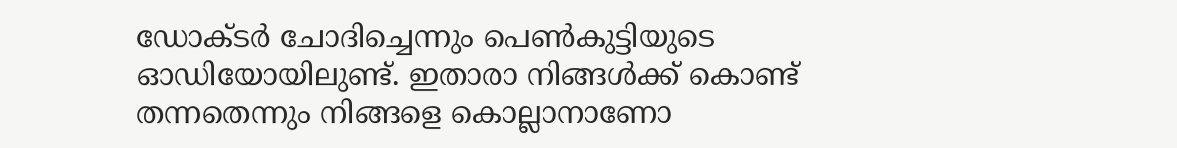ഡോക്ടര്‍ ചോദിച്ചെന്നും പെണ്‍കുട്ടിയുടെ ഓഡിയോയിലുണ്ട്. ഇതാരാ നിങ്ങള്‍ക്ക് കൊണ്ട് തന്നതെന്നും നിങ്ങളെ കൊല്ലാനാണോ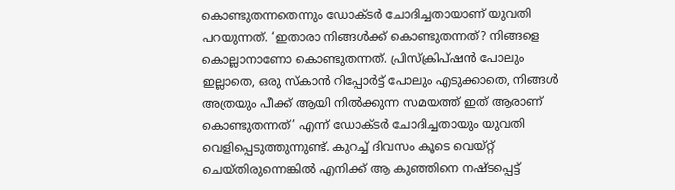കൊണ്ടുതന്നതെന്നും ഡോക്ടര്‍ ചോദിച്ചതായാണ് യുവതി പറയുന്നത്. ‘ഇതാരാ നിങ്ങള്‍ക്ക് കൊണ്ടുതന്നത്? നിങ്ങളെ കൊല്ലാനാണോ കൊണ്ടുതന്നത്. പ്രിസ്‌ക്രിപ്ഷന്‍ പോലും ഇല്ലാതെ, ഒരു സ്‌കാന്‍ റിപ്പോര്‍ട്ട് പോലും എടുക്കാതെ, നിങ്ങള്‍ അത്രയും പീക്ക് ആയി നില്‍ക്കുന്ന സമയത്ത് ഇത് ആരാണ് കൊണ്ടുതന്നത്’ എന്ന് ഡോക്ടര്‍ ചോദിച്ചതായും യുവതി വെളിപ്പെടുത്തുന്നുണ്ട്. കുറച്ച് ദിവസം കൂടെ വെയ്റ്റ് ചെയ്തിരുന്നെങ്കില്‍ എനിക്ക് ആ കുഞ്ഞിനെ നഷ്ടപ്പെട്ട്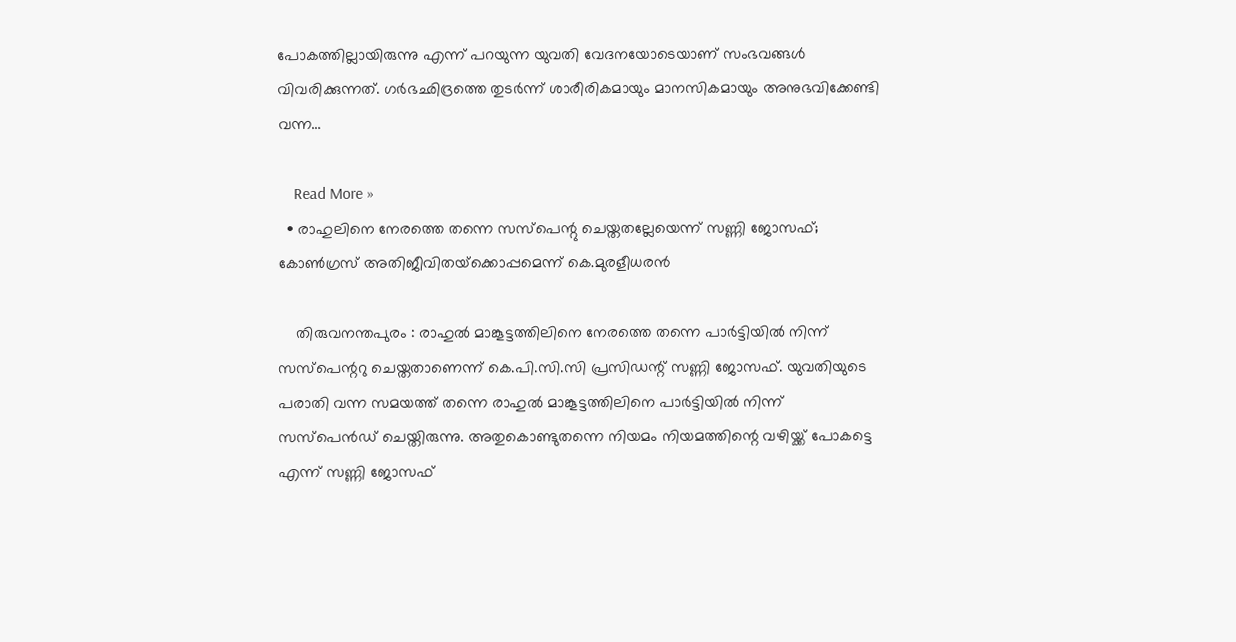പോകത്തില്ലായിരുന്നു എന്ന് പറയുന്ന യുവതി വേദനയോടെയാണ് സംഭവങ്ങള്‍ വിവരിക്കുന്നത്. ഗര്‍ഭഛിദ്രത്തെ തുടര്‍ന്ന് ശാരീരികമായും മാനസികമായും അനുഭവിക്കേണ്ടി വന്ന…

    Read More »
  • രാഹുലിനെ നേരത്തെ തന്നെ സസ്‌പെന്റു ചെയ്തതല്ലേയെന്ന് സണ്ണി ജോസഫ്; കോണ്‍ഗ്രസ് അതിജീവിതയ്‌ക്കൊപ്പമെന്ന് കെ.മുരളീധരന്‍

    തിരുവനന്തപുരം : രാഹുല്‍ മാങ്കൂട്ടത്തിലിനെ നേരത്തെ തന്നെ പാര്‍ട്ടിയില്‍ നിന്ന് സസ്‌പെന്ററു ചെയ്തതാണെന്ന് കെ.പി.സി.സി പ്രസിഡന്റ് സണ്ണി ജോസഫ്. യുവതിയുടെ പരാതി വന്ന സമയത്ത് തന്നെ രാഹുല്‍ മാങ്കൂട്ടത്തിലിനെ പാര്‍ട്ടിയില്‍ നിന്ന് സസ്പെന്‍ഡ് ചെയ്തിരുന്നു. അതുകൊണ്ടുതന്നെ നിയമം നിയമത്തിന്റെ വഴിയ്ക്ക് പോകട്ടെ എന്ന് സണ്ണി ജോസഫ്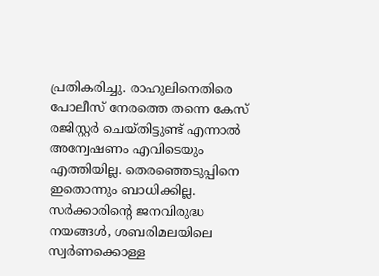പ്രതികരിച്ചു. രാഹുലിനെതിരെ പോലീസ് നേരത്തെ തന്നെ കേസ് രജിസ്റ്റര്‍ ചെയ്തിട്ടുണ്ട് എന്നാല്‍ അന്വേഷണം എവിടെയും എത്തിയില്ല. തെരഞ്ഞെടുപ്പിനെ ഇതൊന്നും ബാധിക്കില്ല. സര്‍ക്കാരിന്റെ ജനവിരുദ്ധ നയങ്ങള്‍, ശബരിമലയിലെ സ്വര്‍ണക്കൊള്ള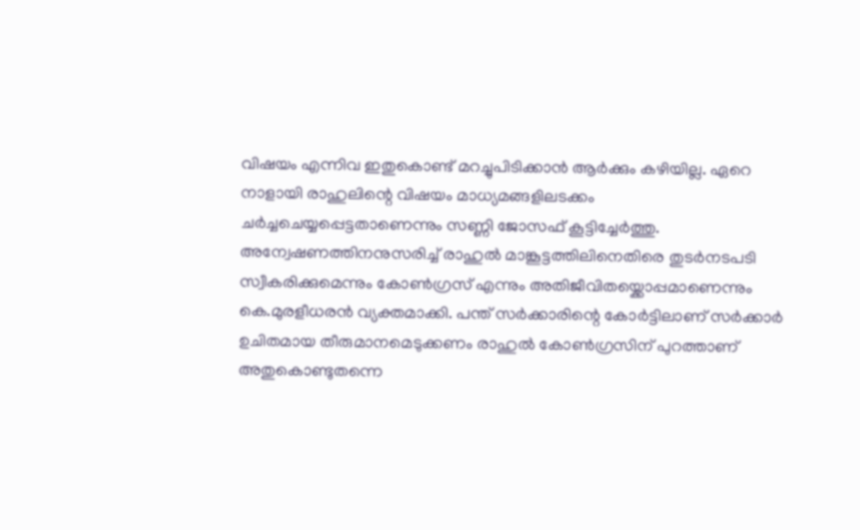വിഷയം എന്നിവ ഇതുകൊണ്ട് മറച്ചുപിടിക്കാന്‍ ആര്‍ക്കും കഴിയില്ല. ഏറെ നാളായി രാഹുലിന്റെ വിഷയം മാധ്യമങ്ങളിലടക്കം ചര്‍ച്ചചെയ്യപ്പെട്ടതാണെന്നും സണ്ണി ജോസഫ് കൂട്ടിച്ചേര്‍ത്തു. അന്വേഷണത്തിനനുസരിച്ച് രാഹുല്‍ മാങ്കൂട്ടത്തിലിനെതിരെ തുടര്‍നടപടി സ്വീകരിക്കുമെന്നും കോണ്‍ഗ്രസ് എന്നും അതിജീവിതയ്ക്കൊപ്പമാണെന്നും കെ.മുരളീധരന്‍ വ്യക്തമാക്കി. പന്ത് സര്‍ക്കാരിന്റെ കോര്‍ട്ടിലാണ് സര്‍ക്കാര്‍ ഉചിതമായ തീരുമാനമെടുക്കണം രാഹുല്‍ കോണ്‍ഗ്രസിന് പുറത്താണ് അതുകൊണ്ടുതന്നെ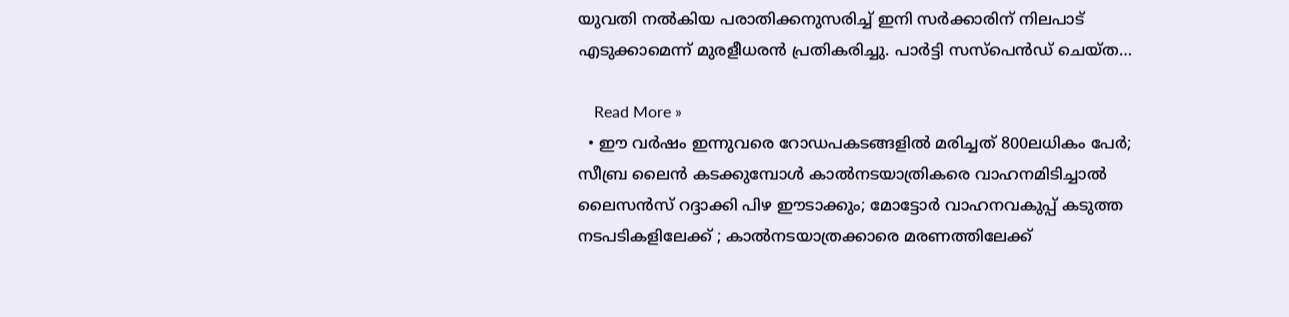യുവതി നല്‍കിയ പരാതിക്കനുസരിച്ച് ഇനി സര്‍ക്കാരിന് നിലപാട് എടുക്കാമെന്ന് മുരളീധരന്‍ പ്രതികരിച്ചു. പാര്‍ട്ടി സസ്പെന്‍ഡ് ചെയ്ത…

    Read More »
  • ഈ വര്‍ഷം ഇന്നുവരെ റോഡപകടങ്ങളില്‍ മരിച്ചത് 800ലധികം പേര്‍; സീബ്ര ലൈന്‍ കടക്കുമ്പോള്‍ കാല്‍നടയാത്രികരെ വാഹനമിടിച്ചാല്‍ ലൈസന്‍സ് റദ്ദാക്കി പിഴ ഈടാക്കും; മോട്ടോര്‍ വാഹനവകുപ്പ് കടുത്ത നടപടികളിലേക്ക് ; കാല്‍നടയാത്രക്കാരെ മരണത്തിലേക്ക്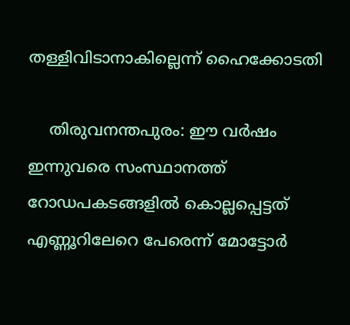തള്ളിവിടാനാകില്ലെന്ന് ഹൈക്കോടതി

    തിരുവനന്തപുരം: ഈ വര്‍ഷം ഇന്നുവരെ സംസ്ഥാനത്ത് റോഡപകടങ്ങളില്‍ കൊല്ലപ്പെട്ടത് എണ്ണൂറിലേറെ പേരെന്ന് മോട്ടോര്‍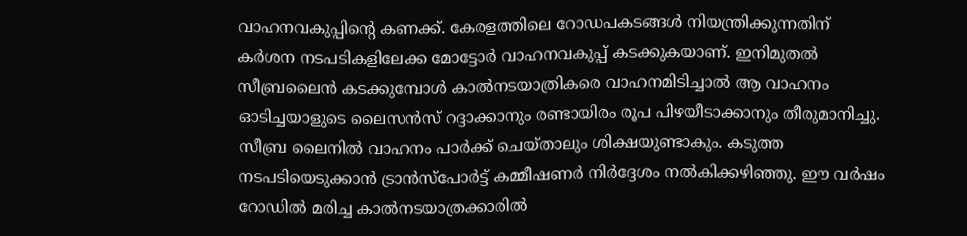വാഹനവകുപ്പിന്റെ കണക്ക്. കേരളത്തിലെ റോഡപകടങ്ങള്‍ നിയന്ത്രിക്കുന്നതിന് കര്‍ശന നടപടികളിലേക്ക മോട്ടോര്‍ വാഹനവകുപ്പ് കടക്കുകയാണ്. ഇനിമുതല്‍ സീബ്രലൈന്‍ കടക്കുമ്പോള്‍ കാല്‍നടയാത്രികരെ വാഹനമിടിച്ചാല്‍ ആ വാഹനം ഓടിച്ചയാളുടെ ലൈസന്‍സ് റദ്ദാക്കാനും രണ്ടായിരം രൂപ പിഴയീടാക്കാനും തീരുമാനിച്ചു. സീബ്ര ലൈനില്‍ വാഹനം പാര്‍ക്ക് ചെയ്താലും ശിക്ഷയുണ്ടാകും. കടുത്ത നടപടിയെടുക്കാന്‍ ട്രാന്‍സ്‌പോര്‍ട്ട് കമ്മീഷണര്‍ നിര്‍ദ്ദേശം നല്‍കിക്കഴിഞ്ഞു. ഈ വര്‍ഷം റോഡില്‍ മരിച്ച കാല്‍നടയാത്രക്കാരില്‍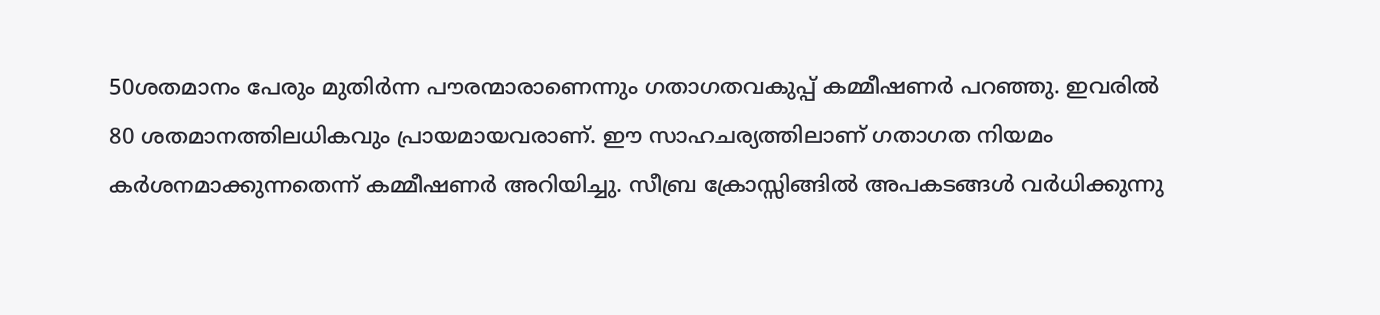50ശതമാനം പേരും മുതിര്‍ന്ന പൗരന്മാരാണെന്നും ഗതാഗതവകുപ്പ് കമ്മീഷണര്‍ പറഞ്ഞു. ഇവരില്‍ 80 ശതമാനത്തിലധികവും പ്രായമായവരാണ്. ഈ സാഹചര്യത്തിലാണ് ഗതാഗത നിയമം കര്‍ശനമാക്കുന്നതെന്ന് കമ്മീഷണര്‍ അറിയിച്ചു. സീബ്ര ക്രോസ്സിങ്ങില്‍ അപകടങ്ങള്‍ വര്‍ധിക്കുന്നു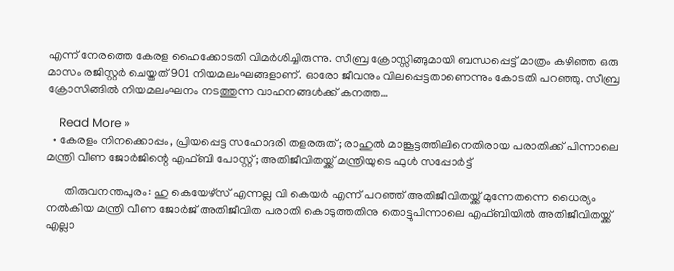എന്ന് നേരത്തെ കേരള ഹൈക്കോടതി വിമര്‍ശിച്ചിരുന്നു. സീബ്ര ക്രോസ്സിങ്ങുമായി ബന്ധപ്പെട്ട് മാത്രം കഴിഞ്ഞ ഒരു മാസം രജിസ്റ്റര്‍ ചെയ്തത് 901 നിയമലംഘങ്ങളാണ്. ഓരോ ജീവനും വിലപ്പെട്ടതാണെന്നും കോടതി പറഞ്ഞു. സീബ്ര ക്രോസിങ്ങില്‍ നിയമലംഘനം നടത്തുന്ന വാഹനങ്ങള്‍ക്ക് കനത്ത…

    Read More »
  • കേരളം നിനക്കൊപ്പം, പ്രിയപ്പെട്ട സഹോദരി തളരരുത്; രാഹുല്‍ മാങ്കൂട്ടത്തിലിനെതിരായ പരാതിക്ക് പിന്നാലെ മന്ത്രി വീണ ജോര്‍ജിന്റെ എഫ്ബി പോസ്റ്റ്; അതിജീവിതയ്ക്ക് മന്ത്രിയുടെ ഫുള്‍ സപ്പോര്‍ട്ട്

      തിരുവനന്തപുരം: ഹു കെയേഴ്‌സ് എന്നല്ല വി കെയര്‍ എന്ന് പറഞ്ഞ് അതിജീവിതയ്ക്ക് മുന്നേതന്നെ ധൈര്യം നല്‍കിയ മന്ത്രി വീണ ജോര്‍ജ് അതിജീവിത പരാതി കൊടുത്തതിനു തൊട്ടുപിന്നാലെ എഫ്ബിയില്‍ അതിജീവിതയ്ക്ക് എല്ലാ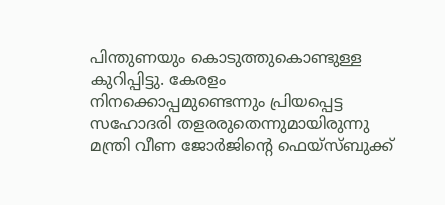പിന്തുണയും കൊടുത്തുകൊണ്ടുള്ള കുറിപ്പിട്ടു. കേരളം നിനക്കൊപ്പമുണ്ടെന്നും പ്രിയപ്പെട്ട സഹോദരി തളരരുതെന്നുമായിരുന്നു മന്ത്രി വീണ ജോര്‍ജിന്റെ ഫെയ്‌സ്ബുക്ക്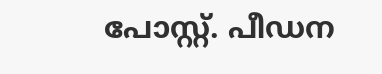പോസ്റ്റ്. പീഡന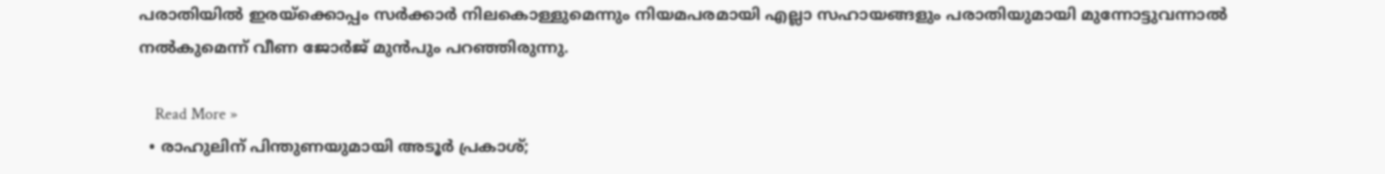പരാതിയില്‍ ഇരയ്‌ക്കൊപ്പം സര്‍ക്കാര്‍ നിലകൊള്ളുമെന്നും നിയമപരമായി എല്ലാ സഹായങ്ങളും പരാതിയുമായി മുന്നോട്ടുവന്നാല്‍ നല്‍കുമെന്ന് വീണ ജോര്‍ജ് മുന്‍പും പറഞ്ഞിരുന്നു.

    Read More »
  • രാഹുലിന് പിന്തുണയുമായി അടൂര്‍ പ്രകാശ്;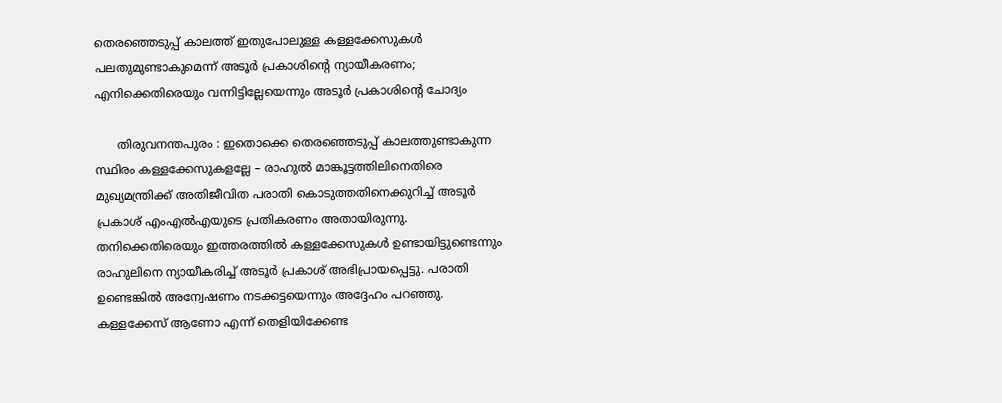തെരഞ്ഞെടുപ്പ് കാലത്ത് ഇതുപോലുള്ള കള്ളക്കേസുകള്‍ പലതുമുണ്ടാകുമെന്ന് അടൂര്‍ പ്രകാശിന്റെ ന്യായീകരണം; എനിക്കെതിരെയും വന്നിട്ടില്ലേയെന്നും അടൂര്‍ പ്രകാശിന്റെ ചോദ്യം

      തിരുവനന്തപുരം : ഇതൊക്കെ തെരഞ്ഞെടുപ്പ് കാലത്തുണ്ടാകുന്ന സ്ഥിരം കള്ളക്കേസുകളല്ലേ – രാഹുല്‍ മാങ്കൂട്ടത്തിലിനെതിരെ മുഖ്യമന്ത്രിക്ക് അതിജീവിത പരാതി കൊടുത്തതിനെക്കുറിച്ച് അടൂര്‍ പ്രകാശ് എംഎല്‍എയുടെ പ്രതികരണം അതായിരുന്നു. തനിക്കെതിരെയും ഇത്തരത്തില്‍ കള്ളക്കേസുകള്‍ ഉണ്ടായിട്ടുണ്ടെന്നും രാഹുലിനെ ന്യായീകരിച്ച് അടൂര്‍ പ്രകാശ് അഭിപ്രായപ്പെട്ടു. പരാതി ഉണ്ടെങ്കില്‍ അന്വേഷണം നടക്കട്ടയെന്നും അദ്ദേഹം പറഞ്ഞു. കള്ളക്കേസ് ആണോ എന്ന് തെളിയിക്കേണ്ട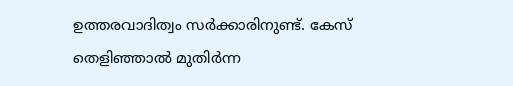ഉത്തരവാദിത്വം സര്‍ക്കാരിനുണ്ട്. കേസ് തെളിഞ്ഞാല്‍ മുതിര്‍ന്ന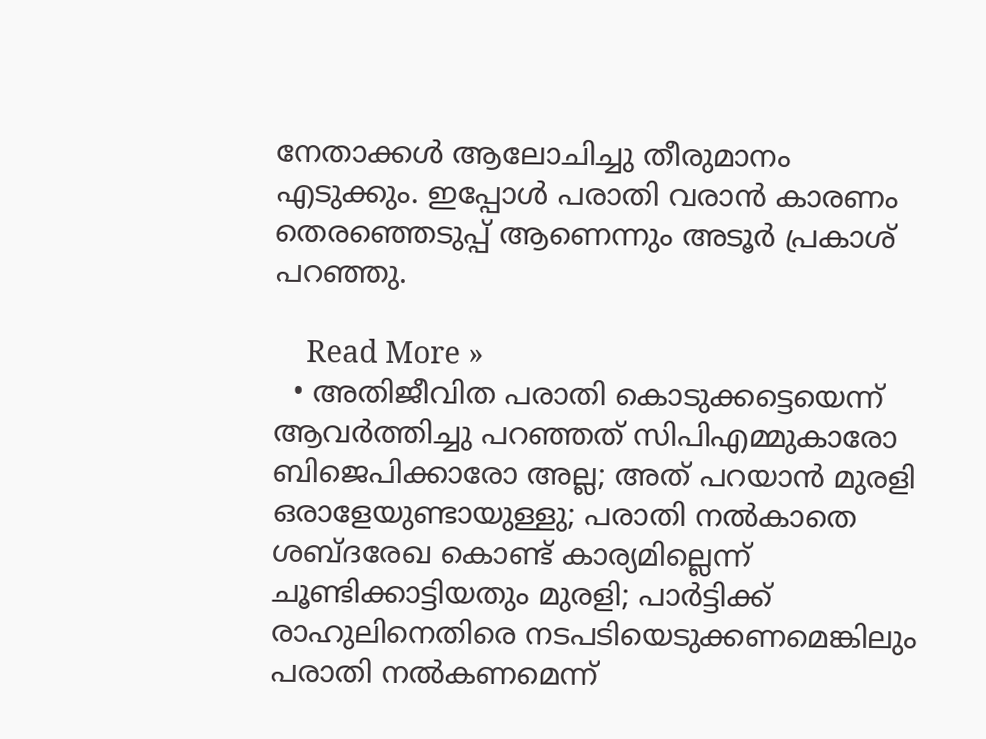നേതാക്കള്‍ ആലോചിച്ചു തീരുമാനം എടുക്കും. ഇപ്പോള്‍ പരാതി വരാന്‍ കാരണം തെരഞ്ഞെടുപ്പ് ആണെന്നും അടൂര്‍ പ്രകാശ് പറഞ്ഞു.

    Read More »
  • അതിജീവിത പരാതി കൊടുക്കട്ടെയെന്ന് ആവര്‍ത്തിച്ചു പറഞ്ഞത് സിപിഎമ്മുകാരോ ബിജെപിക്കാരോ അല്ല; അത് പറയാന്‍ മുരളി ഒരാളേയുണ്ടായുള്ളു; പരാതി നല്‍കാതെ ശബ്ദരേഖ കൊണ്ട് കാര്യമില്ലെന്ന് ചൂണ്ടിക്കാട്ടിയതും മുരളി; പാര്‍ട്ടിക്ക് രാഹുലിനെതിരെ നടപടിയെടുക്കണമെങ്കിലും പരാതി നല്‍കണമെന്ന്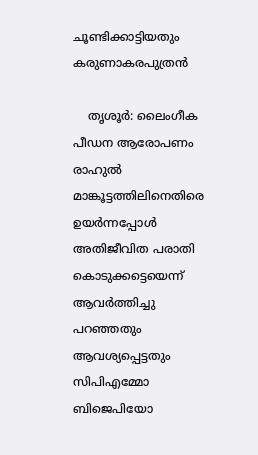ചൂണ്ടിക്കാട്ടിയതും കരുണാകരപുത്രന്‍

    തൃശൂര്‍: ലൈംഗീക പീഡന ആരോപണം രാഹുല്‍ മാങ്കൂട്ടത്തിലിനെതിരെ ഉയര്‍ന്നപ്പോള്‍ അതിജീവിത പരാതി കൊടുക്കട്ടെയെന്ന് ആവര്‍ത്തിച്ചു പറഞ്ഞതും ആവശ്യപ്പെട്ടതും സിപിഎമ്മോ ബിജെപിയോ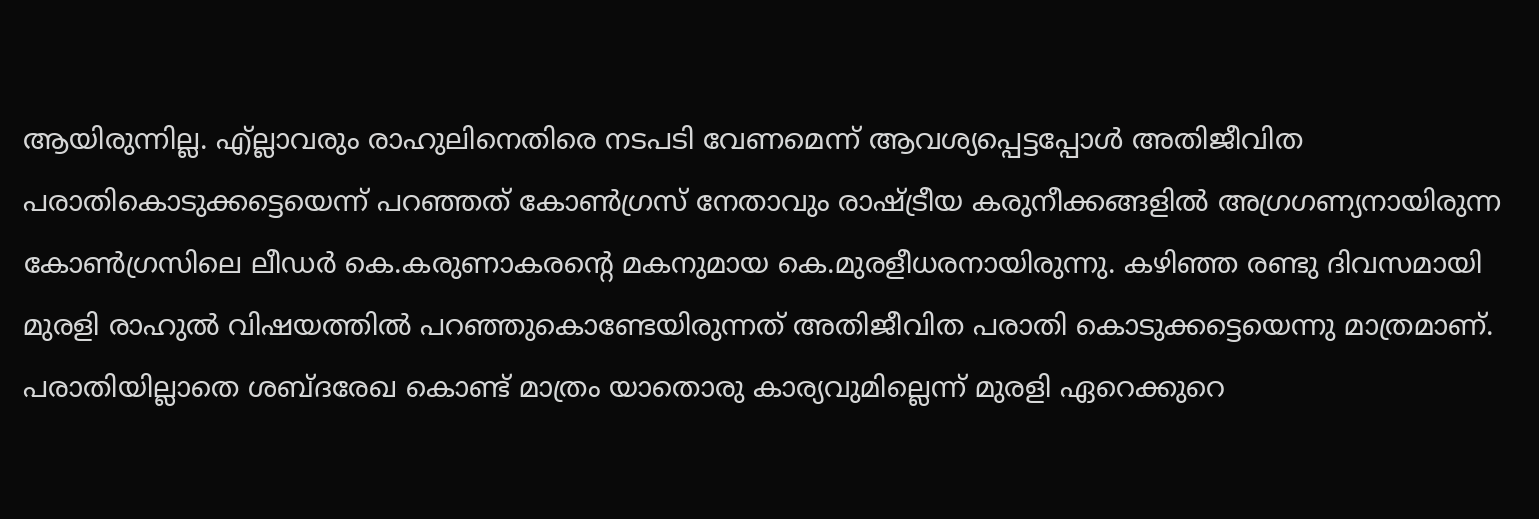ആയിരുന്നില്ല. എ്ല്ലാവരും രാഹുലിനെതിരെ നടപടി വേണമെന്ന് ആവശ്യപ്പെട്ടപ്പോള്‍ അതിജീവിത പരാതികൊടുക്കട്ടെയെന്ന് പറഞ്ഞത് കോണ്‍ഗ്രസ് നേതാവും രാഷ്ട്രീയ കരുനീക്കങ്ങളില്‍ അഗ്രഗണ്യനായിരുന്ന കോണ്‍ഗ്രസിലെ ലീഡര്‍ കെ.കരുണാകരന്റെ മകനുമായ കെ.മുരളീധരനായിരുന്നു. കഴിഞ്ഞ രണ്ടു ദിവസമായി മുരളി രാഹുല്‍ വിഷയത്തില്‍ പറഞ്ഞുകൊണ്ടേയിരുന്നത് അതിജീവിത പരാതി കൊടുക്കട്ടെയെന്നു മാത്രമാണ്. പരാതിയില്ലാതെ ശബ്ദരേഖ കൊണ്ട് മാത്രം യാതൊരു കാര്യവുമില്ലെന്ന് മുരളി ഏറെക്കുറെ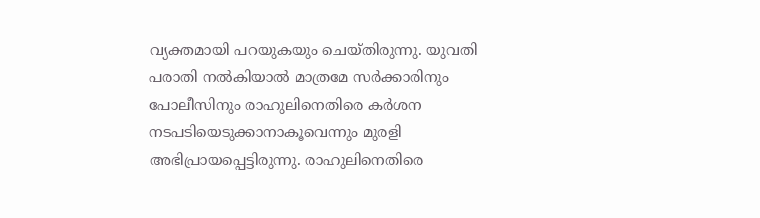വ്യക്തമായി പറയുകയും ചെയ്തിരുന്നു. യുവതി പരാതി നല്‍കിയാല്‍ മാത്രമേ സര്‍ക്കാരിനും പോലീസിനും രാഹുലിനെതിരെ കര്‍ശന നടപടിയെടുക്കാനാകൂവെന്നും മുരളി അഭിപ്രായപ്പെട്ടിരുന്നു. രാഹുലിനെതിരെ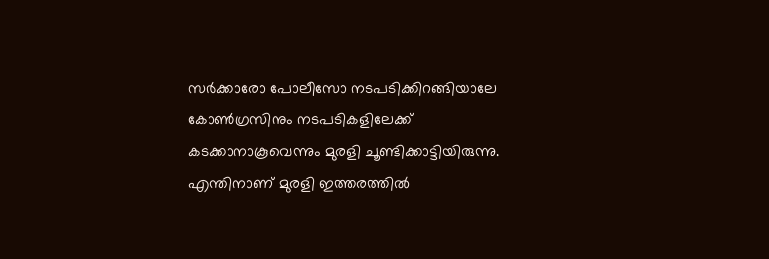സര്‍ക്കാരോ പോലീസോ നടപടിക്കിറങ്ങിയാലേ കോണ്‍ഗ്രസിനും നടപടികളിലേക്ക് കടക്കാനാകൂവെന്നും മുരളി ചൂണ്ടിക്കാട്ടിയിരുന്നു. എന്തിനാണ് മുരളി ഇത്തരത്തില്‍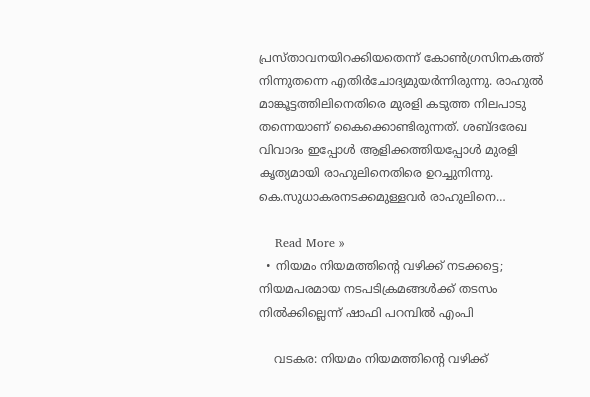പ്രസ്താവനയിറക്കിയതെന്ന് കോണ്‍ഗ്രസിനകത്ത് നിന്നുതന്നെ എതിര്‍ചോദ്യമുയര്‍ന്നിരുന്നു. രാഹുല്‍ മാങ്കൂട്ടത്തിലിനെതിരെ മുരളി കടുത്ത നിലപാടു തന്നെയാണ് കൈക്കൊണ്ടിരുന്നത്. ശബ്ദരേഖ വിവാദം ഇപ്പോള്‍ ആളിക്കത്തിയപ്പോള്‍ മുരളി കൃത്യമായി രാഹുലിനെതിരെ ഉറച്ചുനിന്നു. കെ.സുധാകരനടക്കമുള്ളവര്‍ രാഹുലിനെ…

    Read More »
  • നിയമം നിയമത്തിന്റെ വഴിക്ക് നടക്കട്ടെ; നിയമപരമായ നടപടിക്രമങ്ങള്‍ക്ക് തടസം നില്‍ക്കില്ലെന്ന് ഷാഫി പറമ്പില്‍ എംപി

    വടകര: നിയമം നിയമത്തിന്റെ വഴിക്ക്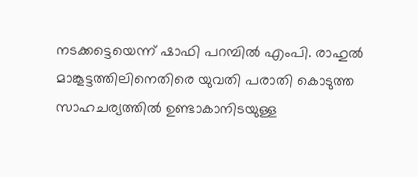നടക്കട്ടെയെന്ന് ഷാഫി പറമ്പില്‍ എംപി. രാഹുല്‍ മാങ്കൂട്ടത്തിലിനെതിരെ യുവതി പരാതി കൊടുത്ത സാഹചര്യത്തില്‍ ഉണ്ടാകാനിടയുള്ള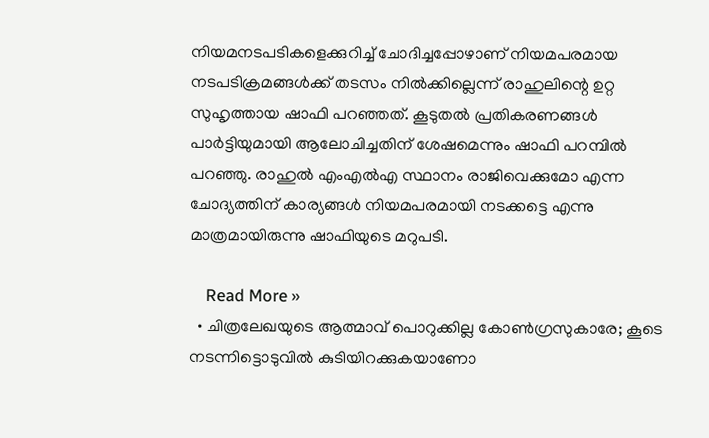നിയമനടപടികളെക്കുറിച്ച് ചോദിച്ചപ്പോഴാണ് നിയമപരമായ നടപടിക്രമങ്ങള്‍ക്ക് തടസം നില്‍ക്കില്ലെന്ന് രാഹുലിന്റെ ഉറ്റ സുഹൃത്തായ ഷാഫി പറഞ്ഞത്. കൂടുതല്‍ പ്രതികരണങ്ങള്‍ പാര്‍ട്ടിയുമായി ആലോചിച്ചതിന് ശേഷമെന്നും ഷാഫി പറമ്പില്‍ പറഞ്ഞു. രാഹുല്‍ എംഎല്‍എ സ്ഥാനം രാജിവെക്കുമോ എന്ന ചോദ്യത്തിന് കാര്യങ്ങള്‍ നിയമപരമായി നടക്കട്ടെ എന്നു മാത്രമായിരുന്നു ഷാഫിയുടെ മറുപടി.

    Read More »
  • ചിത്രലേഖയുടെ ആത്മാവ് പൊറുക്കില്ല കോണ്‍ഗ്രസുകാരേ; കൂടെ നടന്നിട്ടൊടുവില്‍ കുടിയിറക്കുകയാണോ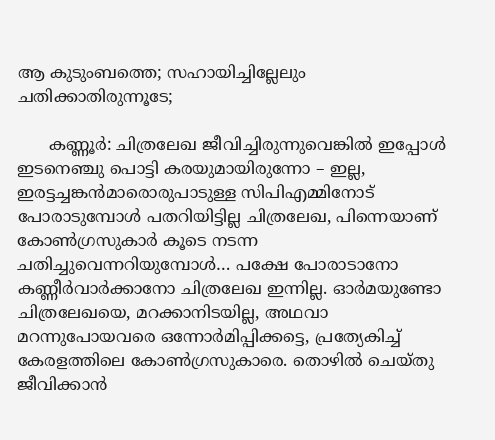ആ കുടുംബത്തെ; സഹായിച്ചില്ലേലും ചതിക്കാതിരുന്നൂടേ;

      കണ്ണൂര്‍: ചിത്രലേഖ ജീവിച്ചിരുന്നുവെങ്കില്‍ ഇപ്പോള്‍ ഇടനെഞ്ചു പൊട്ടി കരയുമായിരുന്നോ – ഇല്ല, ഇരട്ടച്ചങ്കന്‍മാരൊരുപാടുള്ള സിപിഎമ്മിനോട് പോരാടുമ്പോള്‍ പതറിയിട്ടില്ല ചിത്രലേഖ, പിന്നെയാണ് കോണ്‍ഗ്രസുകാര്‍ കൂടെ നടന്ന ചതിച്ചുവെന്നറിയുമ്പോള്‍… പക്ഷേ പോരാടാനോ കണ്ണീര്‍വാര്‍ക്കാനോ ചിത്രലേഖ ഇന്നില്ല. ഓര്‍മയുണ്ടോ ചിത്രലേഖയെ, മറക്കാനിടയില്ല, അഥവാ മറന്നുപോയവരെ ഒന്നോര്‍മിപ്പിക്കട്ടെ, പ്രത്യേകിച്ച് കേരളത്തിലെ കോണ്‍ഗ്രസുകാരെ. തൊഴില്‍ ചെയ്തു ജീവിക്കാന്‍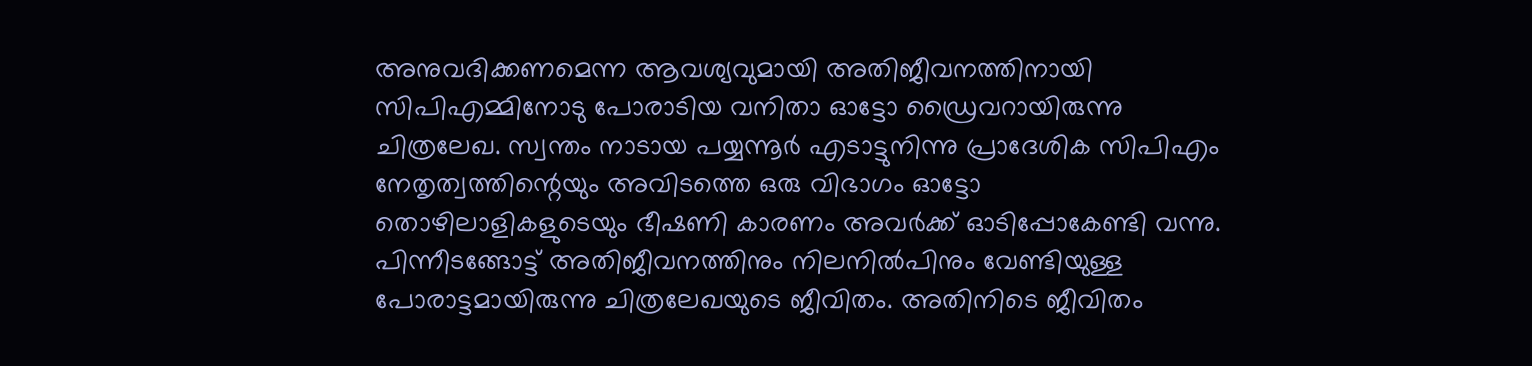അനുവദിക്കണമെന്ന ആവശ്യവുമായി അതിജീവനത്തിനായി സിപിഎമ്മിനോടു പോരാടിയ വനിതാ ഓട്ടോ ഡ്രൈവറായിരുന്നു ചിത്രലേഖ. സ്വന്തം നാടായ പയ്യന്നൂര്‍ എടാട്ടുനിന്നു പ്രാദേശിക സിപിഎം നേതൃത്വത്തിന്റെയും അവിടത്തെ ഒരു വിഭാഗം ഓട്ടോ തൊഴിലാളികളുടെയും ഭീഷണി കാരണം അവര്‍ക്ക് ഓടിപ്പോകേണ്ടി വന്നു. പിന്നീടങ്ങോട്ട് അതിജീവനത്തിനും നിലനില്‍പിനും വേണ്ടിയുള്ള പോരാട്ടമായിരുന്നു ചിത്രലേഖയുടെ ജീവിതം. അതിനിടെ ജീവിതം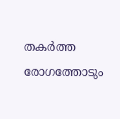തകര്‍ത്ത രോഗത്തോടും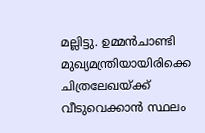മല്ലിട്ടു. ഉമ്മന്‍ചാണ്ടി മുഖ്യമന്ത്രിയായിരിക്കെ ചിത്രലേഖയ്ക്ക് വീടുവെക്കാന്‍ സ്ഥലം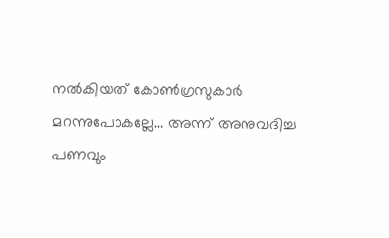നല്‍കിയത് കോണ്‍ഗ്രസുകാര്‍ മറന്നുപോകല്ലേ… അന്ന് അനുവദിച്ച പണവും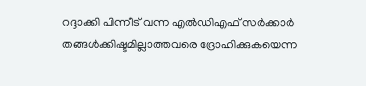റദ്ദാക്കി പിന്നീട് വന്ന എല്‍ഡിഎഫ് സര്‍ക്കാര്‍ തങ്ങള്‍ക്കിഷ്ടമില്ലാത്തവരെ ദ്രോഹിക്കുകയെന്ന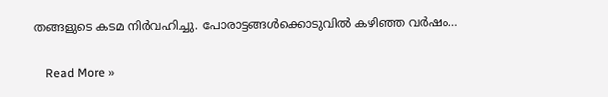തങ്ങളുടെ കടമ നിര്‍വഹിച്ചു. പോരാട്ടങ്ങള്‍ക്കൊടുവില്‍ കഴിഞ്ഞ വര്‍ഷം…

    Read More »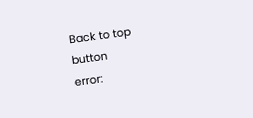Back to top button
error: